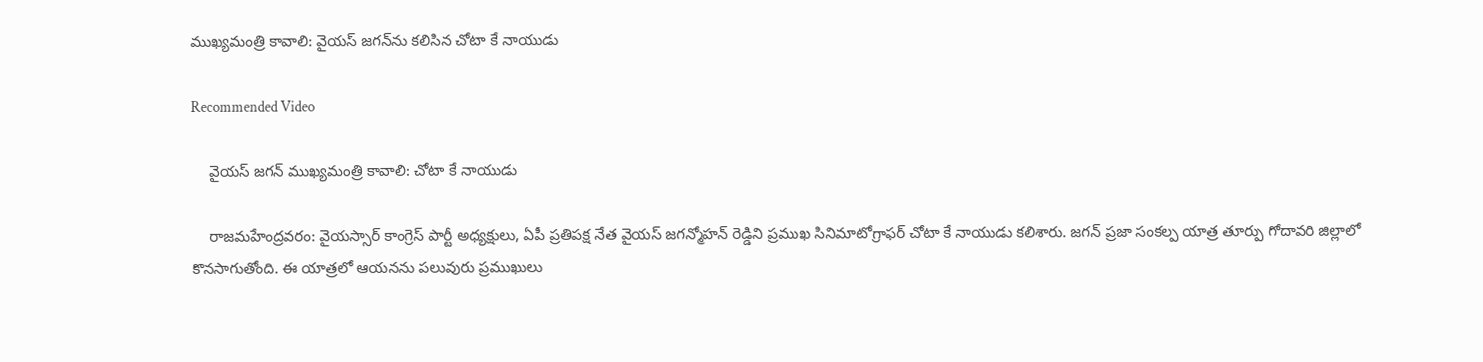ముఖ్యమంత్రి కావాలి: వైయస్ జగన్‌ను కలిసిన చోటా కే నాయుడు

Recommended Video

    వైయస్ జగన్‌ ముఖ్యమంత్రి కావాలి: చోటా కే నాయుడు

    రాజమహేంద్రవరం: వైయస్సార్ కాంగ్రెస్ పార్టీ అధ్యక్షులు, ఏపీ ప్రతిపక్ష నేత వైయస్ జగన్మోహన్ రెడ్డిని ప్రముఖ సినిమాటోగ్రాఫర్ చోటా కే నాయుడు కలిశారు. జగన్ ప్రజా సంకల్ప యాత్ర తూర్పు గోదావరి జిల్లాలో కొనసాగుతోంది. ఈ యాత్రలో ఆయనను పలువురు ప్రముఖులు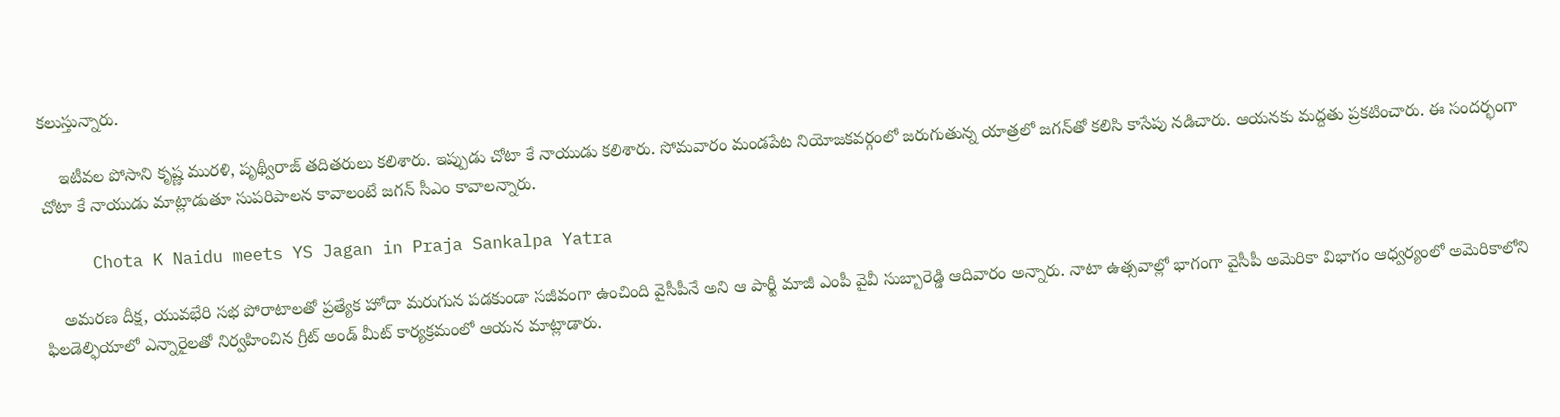కలుస్తున్నారు.

    ఇటీవల పోసాని కృష్ణ మురళి, పృథ్వీరాజ్ తదితరులు కలిశారు. ఇప్పుడు చోటా కే నాయుడు కలిశారు. సోమవారం మండపేట నియోజకవర్గంలో జరుగుతున్న యాత్రలో జగన్‌తో కలిసి కాసేపు నడిచారు. ఆయనకు మద్దతు ప్రకటించారు. ఈ సందర్భంగా చోటా కే నాయుడు మాట్లాడుతూ సుపరిపాలన కావాలంటే జగన్ సీఎం కావాలన్నారు.

     Chota K Naidu meets YS Jagan in Praja Sankalpa Yatra

    అమరణ దీక్ష, యువభేరి సభ పోరాటాలతో ప్రత్యేక హోదా మరుగున పడకుండా సజీవంగా ఉంచింది వైసీపీనే అని ఆ పార్టీ మాజీ ఎంపీ వైవీ సుబ్బారెడ్డి ఆదివారం అన్నారు. నాటా ఉత్సవాల్లో భాగంగా వైసీపీ అమెరికా విభాగం ఆధ్వర్యంలో అమెరికాలోని ఫిలడెల్ఫియాలో ఎన్నారైలతో నిర్వహించిన గ్రీట్‌ అండ్‌ మీట్‌ కార్యక్రమంలో ఆయన మాట్లాడారు.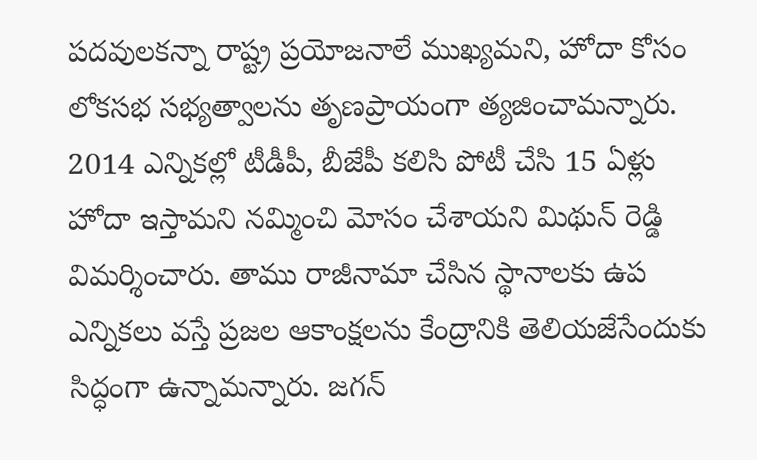పదవులకన్నా రాష్ట్ర ప్రయోజనాలే ముఖ్యమని, హోదా కోసం లోకసభ సభ్యత్వాలను తృణప్రాయంగా త్యజించామన్నారు. 2014 ఎన్నికల్లో టీడీపీ, బీజేపీ కలిసి పోటీ చేసి 15 ఏళ్లు హోదా ఇస్తామని నమ్మించి మోసం చేశాయని మిథున్ రెడ్డి విమర్శించారు. తాము రాజీనామా చేసిన స్థానాలకు ఉప ఎన్నికలు వస్తే ప్రజల ఆకాంక్షలను కేంద్రానికి తెలియజేసేందుకు సిద్ధంగా ఉన్నామన్నారు. జగన్‌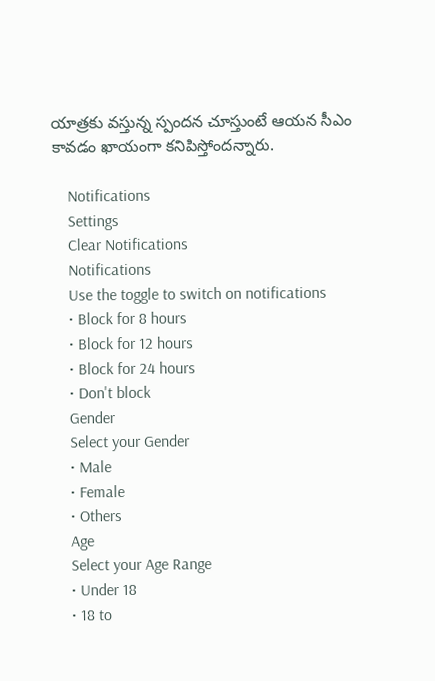యాత్రకు వస్తున్న స్పందన చూస్తుంటే ఆయన సీఎం కావడం ఖాయంగా కనిపిస్తోందన్నారు.

    Notifications
    Settings
    Clear Notifications
    Notifications
    Use the toggle to switch on notifications
    • Block for 8 hours
    • Block for 12 hours
    • Block for 24 hours
    • Don't block
    Gender
    Select your Gender
    • Male
    • Female
    • Others
    Age
    Select your Age Range
    • Under 18
    • 18 to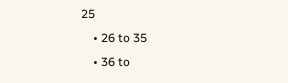25
    • 26 to 35
    • 36 to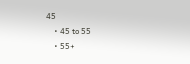45
    • 45 to 55
    • 55+